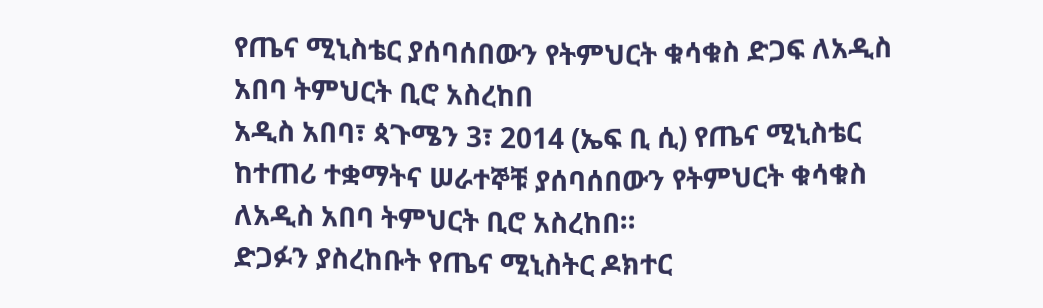የጤና ሚኒስቴር ያሰባሰበውን የትምህርት ቁሳቁስ ድጋፍ ለአዲስ አበባ ትምህርት ቢሮ አስረከበ
አዲስ አበባ፣ ጳጉሜን 3፣ 2014 (ኤፍ ቢ ሲ) የጤና ሚኒስቴር ከተጠሪ ተቋማትና ሠራተኞቹ ያሰባሰበውን የትምህርት ቁሳቁስ ለአዲስ አበባ ትምህርት ቢሮ አስረከበ።
ድጋፉን ያስረከቡት የጤና ሚኒስትር ዶክተር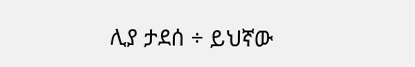ሊያ ታደሰ ÷ ይህኛው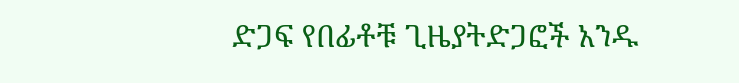ድጋፍ የበፊቶቹ ጊዜያትድጋፎች አንዱ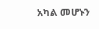አካል መሆኑን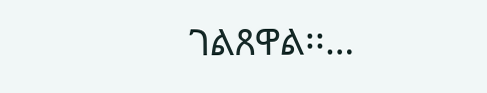ገልጸዋል፡፡…